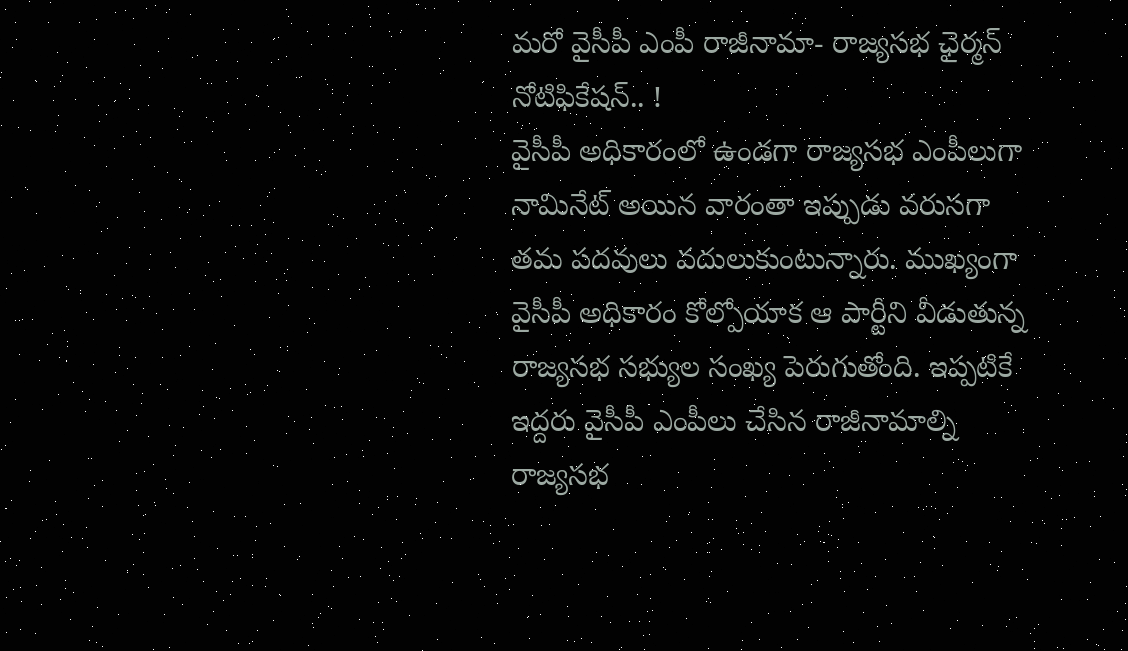మరో వైసీపీ ఎంపీ రాజీనామా- రాజ్యసభ ఛైర్మన్ నోటిఫికేషన్.. !
వైసీపీ అధికారంలో ఉండగా రాజ్యసభ ఎంపీలుగా నామినేట్ అయిన వారంతా ఇప్పుడు వరుసగా తమ పదవులు వదులుకుంటున్నారు. ముఖ్యంగా వైసీపీ అధికారం కోల్పోయాక ఆ పార్టీని వీడుతున్న రాజ్యసభ సభ్యుల సంఖ్య పెరుగుతోంది. ఇప్పటికే ఇద్దరు వైసీపీ ఎంపీలు చేసిన రాజీనామాల్ని రాజ్యసభ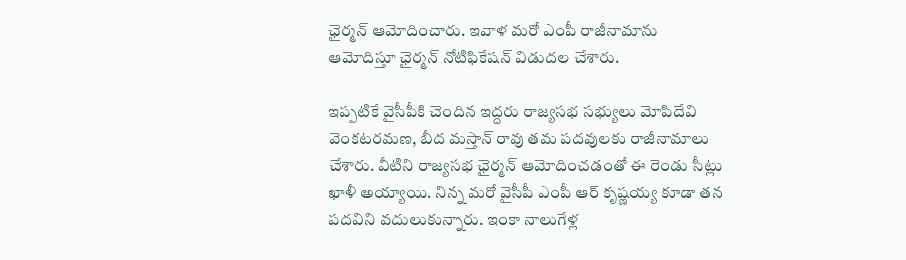ఛైర్మన్ ఆమోదించారు. ఇవాళ మరో ఎంపీ రాజీనామాను ఆమోదిస్తూ ఛైర్మన్ నోటిఫికేషన్ విడుదల చేశారు.

ఇప్పటికే వైసీపీకి చెందిన ఇద్దరు రాజ్యసభ సభ్యులు మోపిదేవి వెంకటరమణ, బీద మస్తాన్ రావు తమ పదవులకు రాజీనామాలు చేశారు. వీటిని రాజ్యసభ ఛైర్మన్ ఆమోదించడంతో ఈ రెండు సీట్లు ఖాళీ అయ్యాయి. నిన్న మరో వైసీపీ ఎంపీ ఆర్ కృష్ణయ్య కూడా తన పదవిని వదులుకున్నారు. ఇంకా నాలుగేళ్ల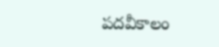పదవీకాలం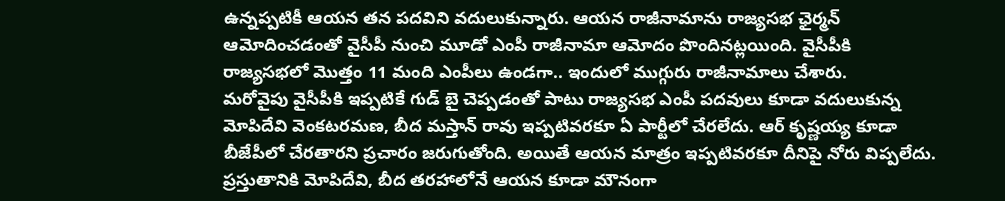ఉన్నప్పటికీ ఆయన తన పదవిని వదులుకున్నారు. ఆయన రాజీనామాను రాజ్యసభ ఛైర్మన్ ఆమోదించడంతో వైసీపీ నుంచి మూడో ఎంపీ రాజీనామా ఆమోదం పొందినట్లయింది. వైసీపీకి రాజ్యసభలో మొత్తం 11 మంది ఎంపీలు ఉండగా.. ఇందులో ముగ్గురు రాజీనామాలు చేశారు.
మరోవైపు వైసీపీకి ఇప్పటికే గుడ్ బై చెప్పడంతో పాటు రాజ్యసభ ఎంపీ పదవులు కూడా వదులుకున్న మోపిదేవి వెంకటరమణ, బీద మస్తాన్ రావు ఇప్పటివరకూ ఏ పార్టీలో చేరలేదు. ఆర్ కృష్ణయ్య కూడా బీజేపీలో చేరతారని ప్రచారం జరుగుతోంది. అయితే ఆయన మాత్రం ఇప్పటివరకూ దీనిపై నోరు విప్పలేదు. ప్రస్తుతానికి మోపిదేవి, బీద తరహాలోనే ఆయన కూడా మౌనంగా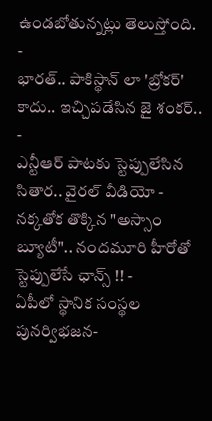ఉండబోతున్నట్లు తెలుస్తోంది.
-
భారత్.. పాకిస్థాన్ లా 'బ్రోకర్' కాదు.. ఇచ్చిపడేసిన జై శంకర్.. -
ఎన్టీఆర్ పాటకు స్టెప్పులేసిన సితార.. వైరల్ వీడియో -
నక్కతోక తొక్కిన "అస్సాం బ్యూటీ".. నందమూరి హీరోతో స్టెప్పులేసే ఛాన్స్ !! -
ఏపీలో స్థానిక సంస్థల పునర్విభజన-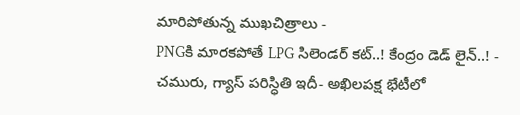మారిపోతున్న ముఖచిత్రాలు -
PNGకి మారకపోతే LPG సిలెండర్ కట్..! కేంద్రం డెడ్ లైన్..! -
చమురు, గ్యాస్ పరిస్ధితి ఇదీ- అఖిలపక్ష భేటీలో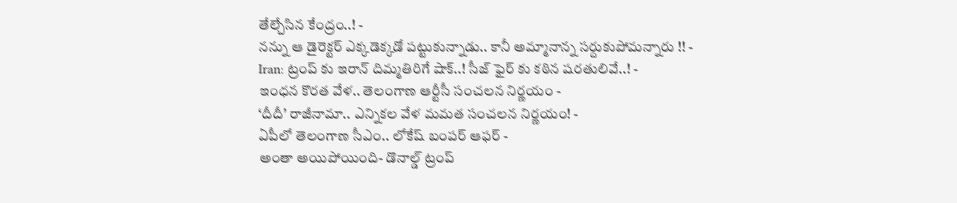తేల్చేసిన కేంద్రం..! -
నన్ను ఆ డైరెక్టర్ ఎక్కడెక్కడో పట్టుకున్నాడు.. కానీ అమ్మానాన్న సర్దుకుపోమన్నారు !! -
Iran: ట్రంప్ కు ఇరాన్ దిమ్మతిరిగే షాక్..! సీజ్ ఫైర్ కు కఠిన షరతులివే..! -
ఇంధన కొరత వేళ.. తెలంగాణ ఆర్టీసీ సంచలన నిర్ణయం -
‘దీదీ’ రాజీనామా.. ఎన్నికల వేళ మమత సంచలన నిర్ణయం! -
ఏపీలో తెలంగాణ సీఎం.. లోకేష్ బంపర్ ఆఫర్ -
అంతా అయిపోయింది- డొనాల్డ్ ట్రంప్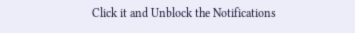Click it and Unblock the Notifications